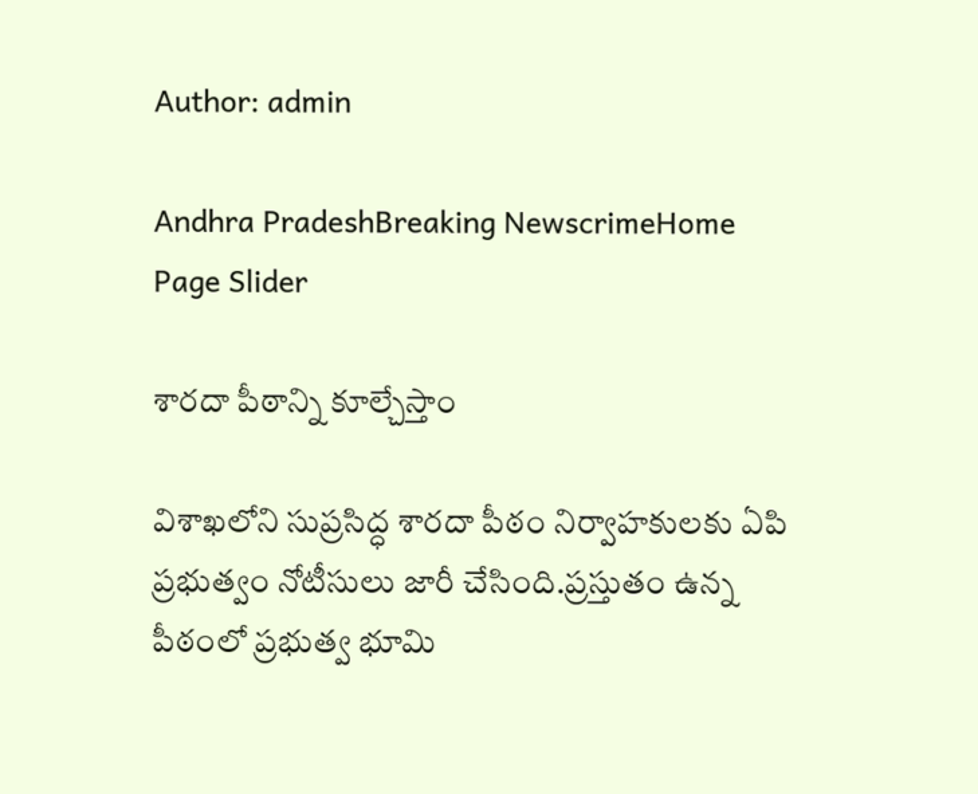Author: admin

Andhra PradeshBreaking NewscrimeHome Page Slider

శార‌దా పీఠాన్ని కూల్చేస్తాం

విశాఖ‌లోని సుప్ర‌సిద్ధ శార‌దా పీఠం నిర్వాహ‌కుల‌కు ఏపి ప్ర‌భుత్వం నోటీసులు జారీ చేసింది.ప్ర‌స్తుతం ఉన్న పీఠంలో ప్ర‌భుత్వ భూమి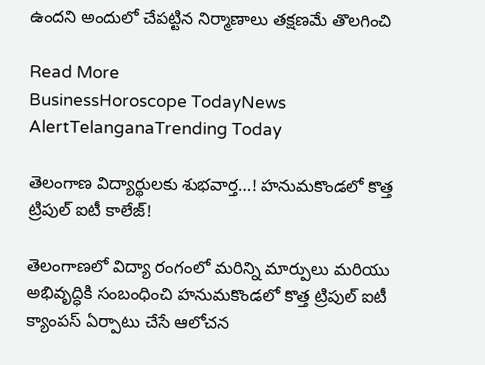ఉంద‌ని అందులో చేప‌ట్టిన నిర్మాణాలు త‌క్ష‌ణ‌మే తొల‌గించి

Read More
BusinessHoroscope TodayNews AlertTelanganaTrending Today

తెలంగాణ విద్యార్థులకు శుభవార్త…! హనుమకొండలో కొత్త ట్రిపుల్ ఐటీ కాలేజ్‌!

తెలంగాణలో విద్యా రంగంలో మరిన్ని మార్పులు మరియు అభివృద్ధికి సంబంధించి హనుమకొండలో కొత్త ట్రిపుల్ ఐటీ క్యాంపస్‌ ఏర్పాటు చేసే ఆలోచన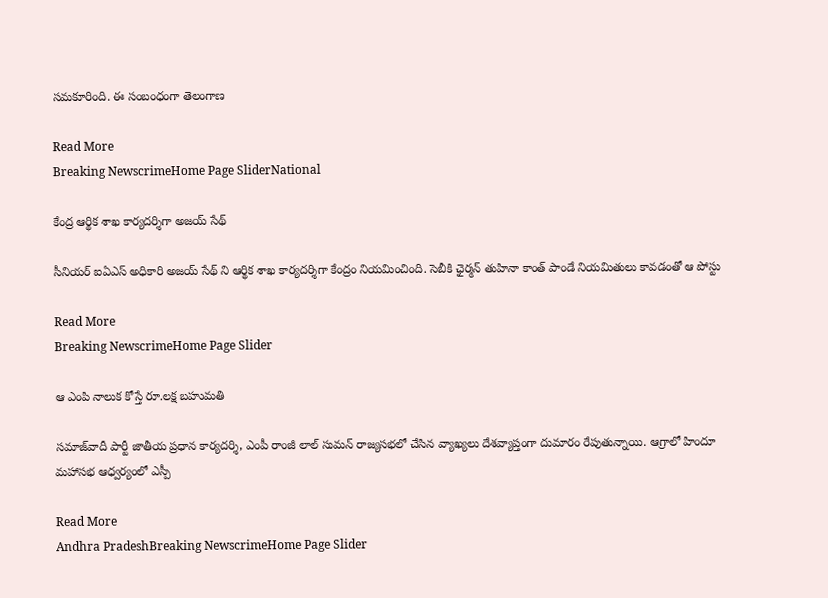సమకూరింది. ఈ సంబంధంగా తెలంగాణ

Read More
Breaking NewscrimeHome Page SliderNational

కేంద్ర ఆర్థిక శాఖ కార్యదర్శిగా అజయ్ సేథ్

సీనియర్ ఐఏఎస్ అధికారి అజయ్ సేథ్ ని ఆర్థిక శాఖ కార్యదర్శిగా కేంద్రం నియమించింది. సెబీకి ఛైర్మన్ తుహినా కాంత్ పాండే నియమితులు కావడంతో ఆ పోస్టు

Read More
Breaking NewscrimeHome Page Slider

ఆ ఎంపి నాలుక కోస్తే రూ.ల‌క్ష బ‌హుమ‌తి

సమాజ్‌వాదీ పార్టీ జాతీయ ప్రధాన కార్యదర్శి, ఎంపీ రాంజీ లాల్ సుమన్ రాజ్యసభలో చేసిన వ్యాఖ్యలు దేశవ్యాప్తంగా దుమారం రేపుతున్నాయి. ఆగ్రాలో హిందూ మహాసభ ఆధ్వర్యంలో ఎస్పీ

Read More
Andhra PradeshBreaking NewscrimeHome Page Slider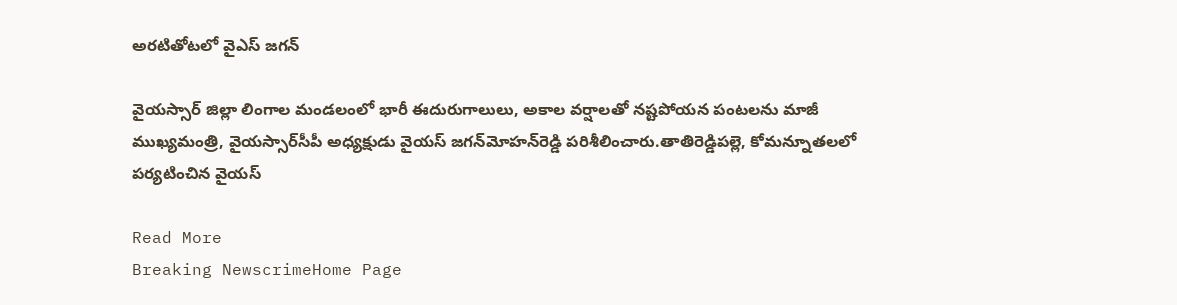అర‌టితోట‌లో వైఎస్ జ‌గ‌న్‌

వైయస్సార్‌ జిల్లా లింగాల మండలంలో భారీ ఈదురుగాలులు, అకాల వర్షాలతో నష్టపోయన పంటలను మాజీ ముఖ్యమంత్రి, వైయస్సార్‌సీపీ అధ్యక్షుడు వైయస్‌ జగన్‌మోహన్‌రెడ్డి పరిశీలించారు.తాతిరెడ్డిపల్లె, కోమన్నూతలలో పర్యటించిన వైయస్‌

Read More
Breaking NewscrimeHome Page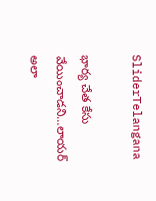SliderTelangana

భార్య చేత కేసు వేయించాడ‌ని…లాయ‌ర్ అలా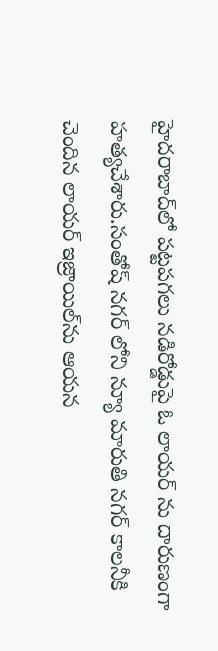హైదరాబాద్‌లో పట్టపగలు నడిరోడ్డుపై ఓ లాయర్ ను దారుణంగా హత్యచేశారు.సంతోష్ నగర్ లోని న్యూ మారుతి నగర్ కాలనీకి చెందిన‌ లాయర్ ఇజ్రాయిల్‌ను ఆయ‌న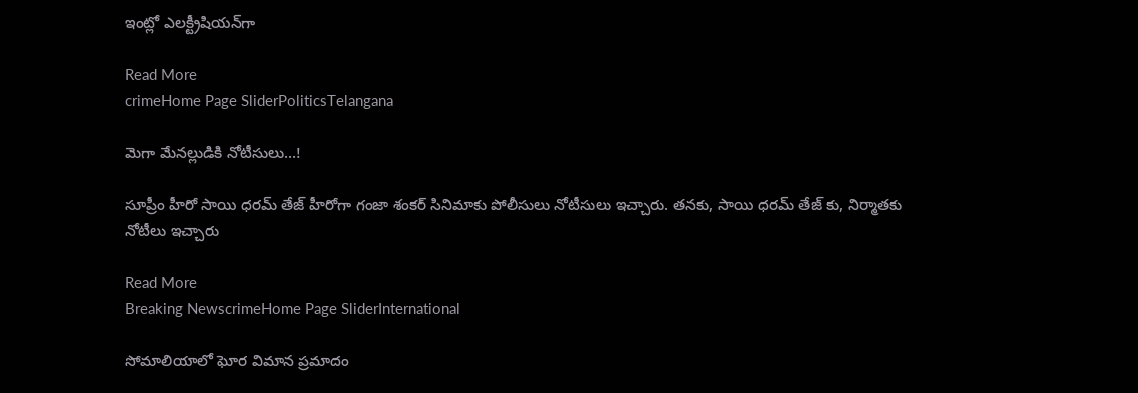ఇంట్లో ఎలక్ట్రీషియన్‌గా

Read More
crimeHome Page SliderPoliticsTelangana

మెగా మేన‌ల్లుడికి నోటీసులు…!

సూప్రీం హీరో సాయి ధరమ్ తేజ్ హీరోగా గంజా శంకర్ సినిమాకు పోలీసులు నోటీసులు ఇచ్చారు. త‌న‌కు, సాయి ధరమ్ తేజ్ కు, నిర్మాతకు నోటీలు ఇచ్చారు

Read More
Breaking NewscrimeHome Page SliderInternational

సోమాలియాలో ఘోర విమాన ప్ర‌మాదం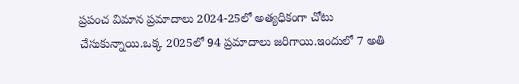ప్ర‌పంచ విమాన ప్ర‌మాదాలు 2024-25లో అత్య‌ధికంగా చోటు చేసుకున్నాయి.ఒక్క 2025లో 94 ప్ర‌మాదాలు జ‌రిగాయి.ఇందులో 7 అతి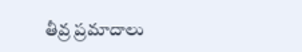తీవ్ర ప్ర‌మాదాలు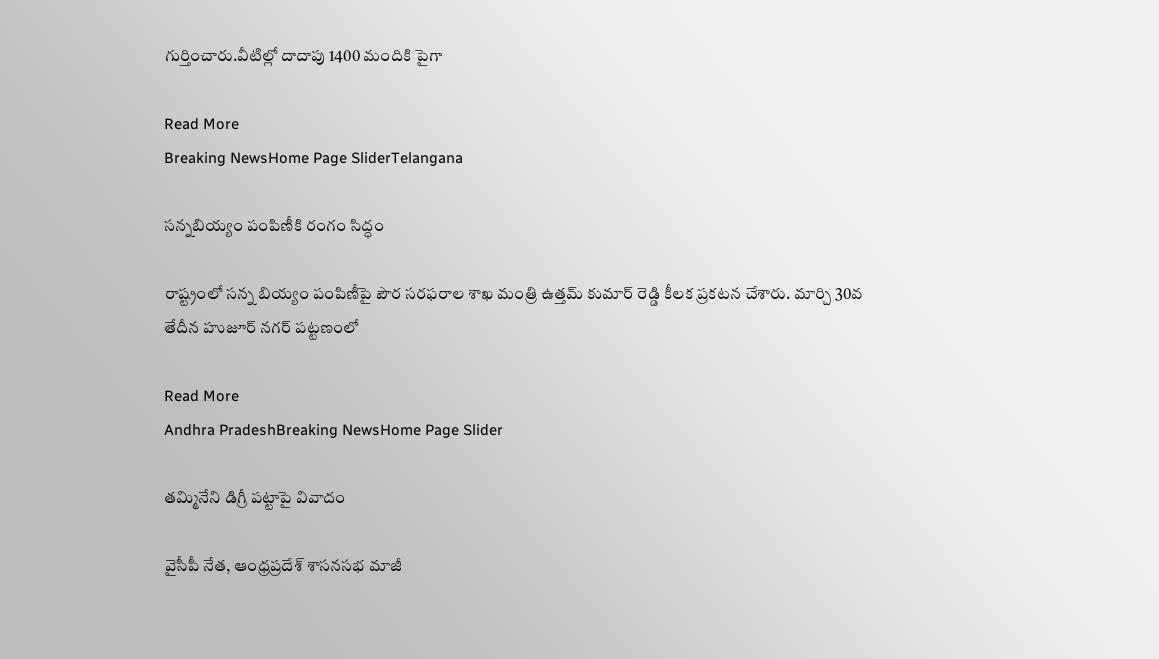గుర్తించారు.వీటిల్లో దాదాపు 1400 మందికి పైగా

Read More
Breaking NewsHome Page SliderTelangana

స‌న్న‌బియ్యం పంపిణీకి రంగం సిద్ధం

రాష్ట్రంలో సన్న బియ్యం పంపిణీపై పౌర సరఫరాల శాఖ మంత్రి ఉత్తమ్ కుమార్ రెడ్డి కీలక ప్రకటన చేశారు. మార్చి 30వ తేదీన హుజూర్ నగర్ పట్టణంలో

Read More
Andhra PradeshBreaking NewsHome Page Slider

త‌మ్మినేని డిగ్రీ ప‌ట్టాపై వివాదం

వైసీపీ నేత, ఆంధ్రప్రదేశ్ శాసనసభ మాజీ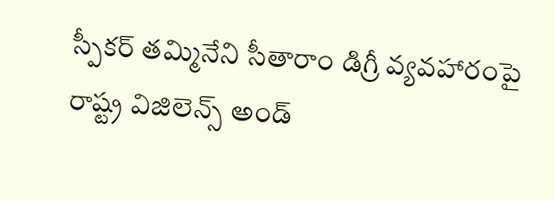స్పీకర్ తమ్మినేని సీతారాం డిగ్రీ వ్యవహారంపై రాష్ట్ర విజిలెన్స్ అండ్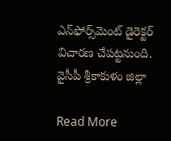ఎన్‌ఫోర్స్‌మెంట్ డైరెక్టర్ విచారణ చేపట్టనుంది. వైసీపీ శ్రీకాకుళం జిల్లా

Read More